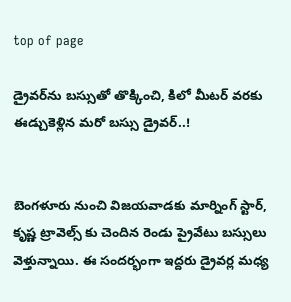top of page

డ్రైవర్‌ను బస్సుతో తొక్కించి, కిలో మీటర్ వరకు ఈడ్చుకెళ్లిన మరో బస్సు డ్రైవర్..!


బెంగళూరు నుంచి విజయవాడకు మార్నింగ్ స్టార్, కృష్ణ ట్రావెల్స్ కు చెందిన రెండు ప్రైవేటు బస్సులు వెళ్తున్నాయి. ఈ సందర్భంగా ఇద్దరు డ్రైవర్ల మధ్య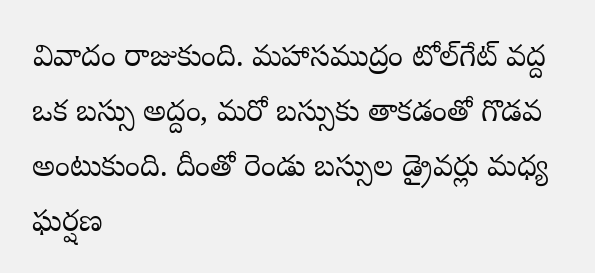వివాదం రాజుకుంది. మహాసముద్రం టోల్‌గేట్ వద్ద ఒక బస్సు అద్దం, మరో బస్సుకు తాకడంతో గొడవ అంటుకుంది. దీంతో రెండు బస్సుల డ్రైవర్లు మధ్య ఘర్షణ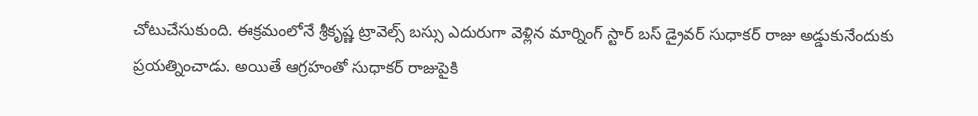చోటుచేసుకుంది. ఈక్రమంలోనే శ్రీకృష్ణ ట్రావెల్స్ బస్సు ఎదురుగా వెళ్లిన మార్నింగ్ స్టార్ బస్ డ్రైవర్ సుధాకర్ రాజు అడ్డుకునేందుకు ప్రయత్నించాడు. అయితే ఆగ్రహంతో సుధాకర్ రాజుపైకి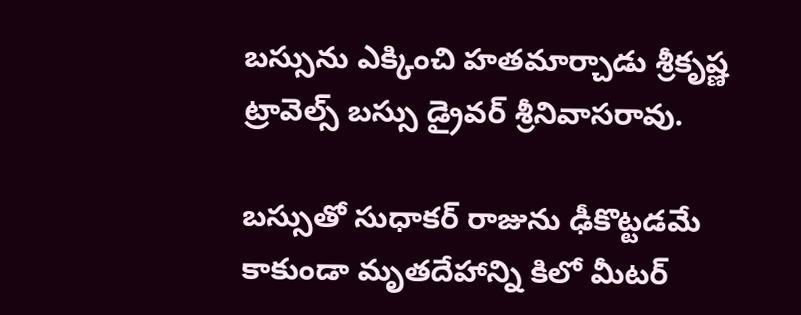బస్సును ఎక్కించి హతమార్చాడు శ్రీకృష్ణ ట్రావెల్స్ బస్సు డ్రైవర్ శ్రీనివాసరావు.

బస్సుతో సుధాకర్ రాజును ఢీకొట్టడమే కాకుండా మృతదేహాన్ని కిలో మీటర్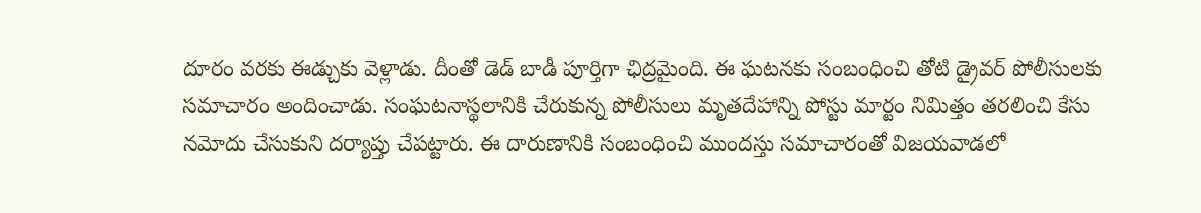దూరం వరకు ఈడ్చుకు వెళ్లాడు. దీంతో డెడ్ బాడీ పూర్తిగా ఛిద్రమైంది. ఈ ఘటనకు సంబంధించి తోటి డ్రైవర్ పోలీసులకు సమాచారం అందించాడు. సంఘటనాస్థలానికి చేరుకున్న పోలీసులు మృతదేహాన్ని పోస్టు మార్టం నిమిత్తం తరలించి కేసు నమోదు చేసుకుని దర్యాప్తు చేపట్టారు. ఈ దారుణానికి సంబంధించి ముందస్తు సమాచారంతో విజయవాడలో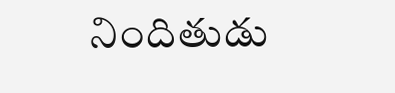నిందితుడు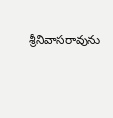శ్రీనివాసరావును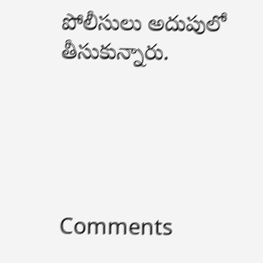పోలీసులు అదుపులో తీసుకున్నారు.





Comments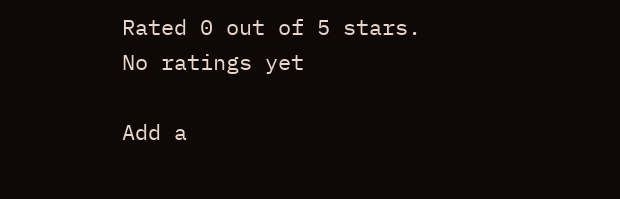Rated 0 out of 5 stars.
No ratings yet

Add a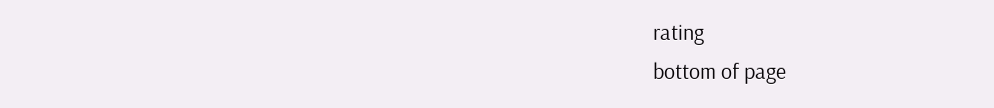rating
bottom of page